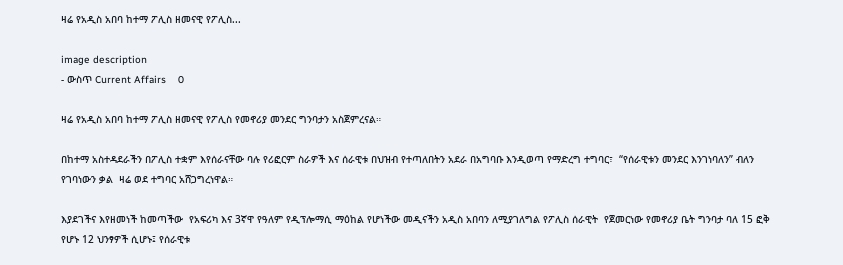ዛሬ የአዲስ አበባ ከተማ ፖሊስ ዘመናዊ የፖሊስ...

image description
- ውስጥ Current Affairs    0

ዛሬ የአዲስ አበባ ከተማ ፖሊስ ዘመናዊ የፖሊስ የመኖሪያ መንደር ግንባታን አስጀምረናል።

በከተማ አስተዳደራችን በፖሊስ ተቋም እየሰራናቸው ባሉ የሪፎርም ስራዎች እና ሰራዊቱ በህዝብ የተጣለበትን አደራ በአግባቡ እንዲወጣ የማድረግ ተግባር፣  “የሰራዊቱን መንደር እንገነባለን” ብለን የገባነውን ቃል  ዛሬ ወደ ተግባር አሸጋግረነዋል።

እያደገችና እየዘመነች ከመጣችው  የአፍሪካ እና 3ኛዋ የዓለም የዲፕሎማሲ ማዕከል የሆነችው መዲናችን አዲስ አበባን ለሚያገለግል የፖሊስ ሰራዊት  የጀመርነው የመኖሪያ ቤት ግንባታ ባለ 15 ፎቅ  የሆኑ 12 ህንፃዎች ሲሆኑ፤ የሰራዊቱ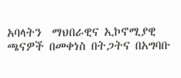አባላትን  ማህበራዊና ኢኮኖሚያዊ ጫናዎች በመቀነስ በትጋትና በአግባቡ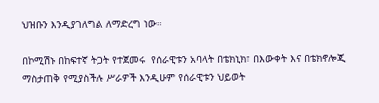ህዝቡን እንዲያገለግል ለማድረግ ነው።

በኮሚሽኑ በከፍተኛ ትጋት የተጀመሩ  የሰራዊቱን አባላት በቴክኒክ፣ በእውቀት እና በቴክኖሎጂ ማስታጠቅ የሚያስችሉ ሥራዎች እንዲሁም የሰራዊቱን ህይወት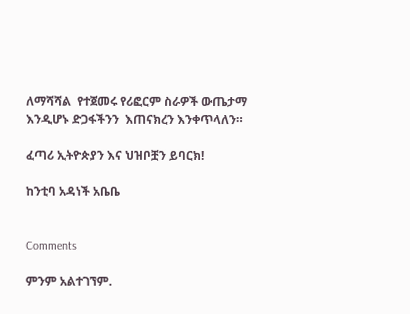ለማሻሻል  የተጀመሩ የሪፎርም ስራዎች ውጤታማ እንዲሆኑ ድጋፋችንን  እጠናክረን እንቀጥላለን።

ፈጣሪ ኢትዮጵያን እና ህዝቦቿን ይባርክ!

ከንቲባ አዳነች አቤቤ


Comments

ምንም አልተገኘም.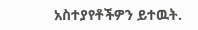አስተያየቶችዎን ይተዉት.